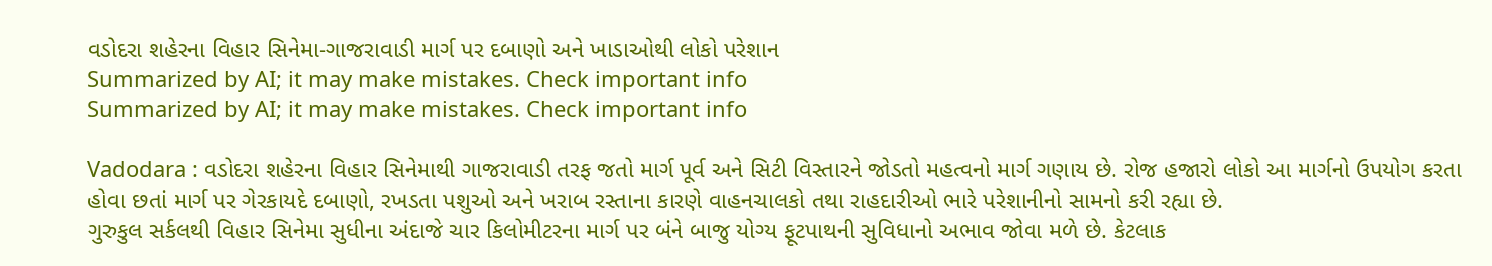વડોદરા શહેરના વિહાર સિનેમા-ગાજરાવાડી માર્ગ પર દબાણો અને ખાડાઓથી લોકો પરેશાન
Summarized by AI; it may make mistakes. Check important info
Summarized by AI; it may make mistakes. Check important info

Vadodara : વડોદરા શહેરના વિહાર સિનેમાથી ગાજરાવાડી તરફ જતો માર્ગ પૂર્વ અને સિટી વિસ્તારને જોડતો મહત્વનો માર્ગ ગણાય છે. રોજ હજારો લોકો આ માર્ગનો ઉપયોગ કરતા હોવા છતાં માર્ગ પર ગેરકાયદે દબાણો, રખડતા પશુઓ અને ખરાબ રસ્તાના કારણે વાહનચાલકો તથા રાહદારીઓ ભારે પરેશાનીનો સામનો કરી રહ્યા છે.
ગુરુકુલ સર્કલથી વિહાર સિનેમા સુધીના અંદાજે ચાર કિલોમીટરના માર્ગ પર બંને બાજુ યોગ્ય ફૂટપાથની સુવિધાનો અભાવ જોવા મળે છે. કેટલાક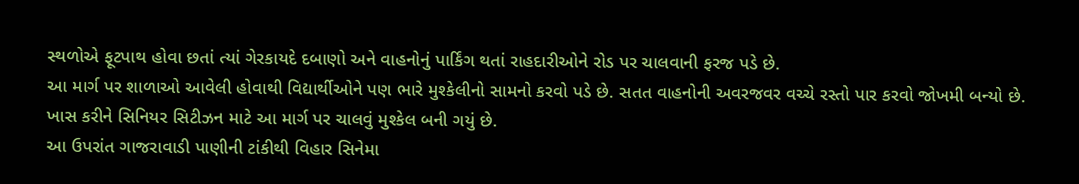સ્થળોએ ફૂટપાથ હોવા છતાં ત્યાં ગેરકાયદે દબાણો અને વાહનોનું પાર્કિંગ થતાં રાહદારીઓને રોડ પર ચાલવાની ફરજ પડે છે.
આ માર્ગ પર શાળાઓ આવેલી હોવાથી વિદ્યાર્થીઓને પણ ભારે મુશ્કેલીનો સામનો કરવો પડે છે. સતત વાહનોની અવરજવર વચ્ચે રસ્તો પાર કરવો જોખમી બન્યો છે. ખાસ કરીને સિનિયર સિટીઝન માટે આ માર્ગ પર ચાલવું મુશ્કેલ બની ગયું છે.
આ ઉપરાંત ગાજરાવાડી પાણીની ટાંકીથી વિહાર સિનેમા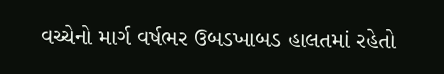વચ્ચેનો માર્ગ વર્ષભર ઉબડખાબડ હાલતમાં રહેતો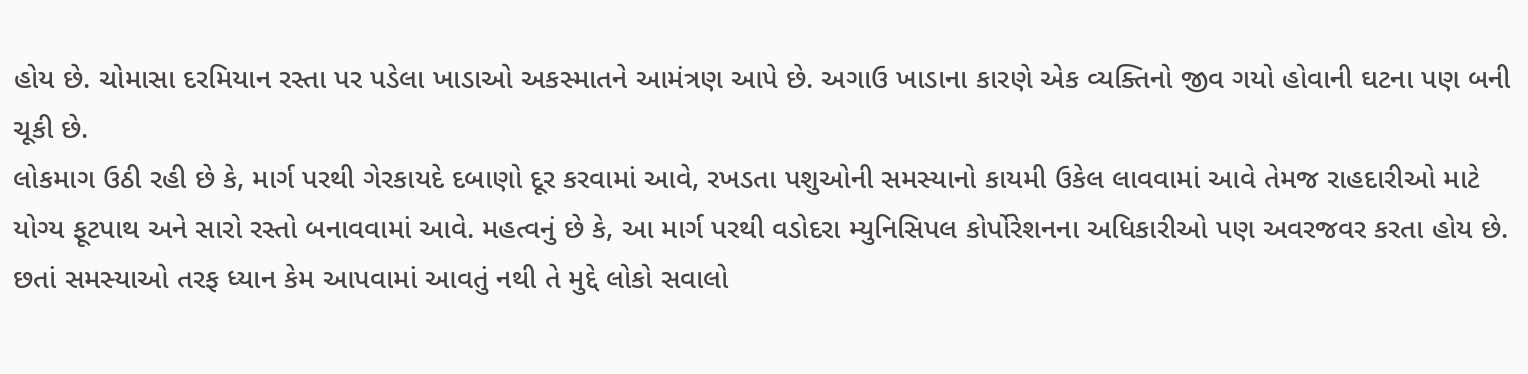હોય છે. ચોમાસા દરમિયાન રસ્તા પર પડેલા ખાડાઓ અકસ્માતને આમંત્રણ આપે છે. અગાઉ ખાડાના કારણે એક વ્યક્તિનો જીવ ગયો હોવાની ઘટના પણ બની ચૂકી છે.
લોકમાગ ઉઠી રહી છે કે, માર્ગ પરથી ગેરકાયદે દબાણો દૂર કરવામાં આવે, રખડતા પશુઓની સમસ્યાનો કાયમી ઉકેલ લાવવામાં આવે તેમજ રાહદારીઓ માટે યોગ્ય ફૂટપાથ અને સારો રસ્તો બનાવવામાં આવે. મહત્વનું છે કે, આ માર્ગ પરથી વડોદરા મ્યુનિસિપલ કોર્પોરેશનના અધિકારીઓ પણ અવરજવર કરતા હોય છે. છતાં સમસ્યાઓ તરફ ધ્યાન કેમ આપવામાં આવતું નથી તે મુદ્દે લોકો સવાલો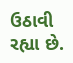ઉઠાવી રહ્યા છે.